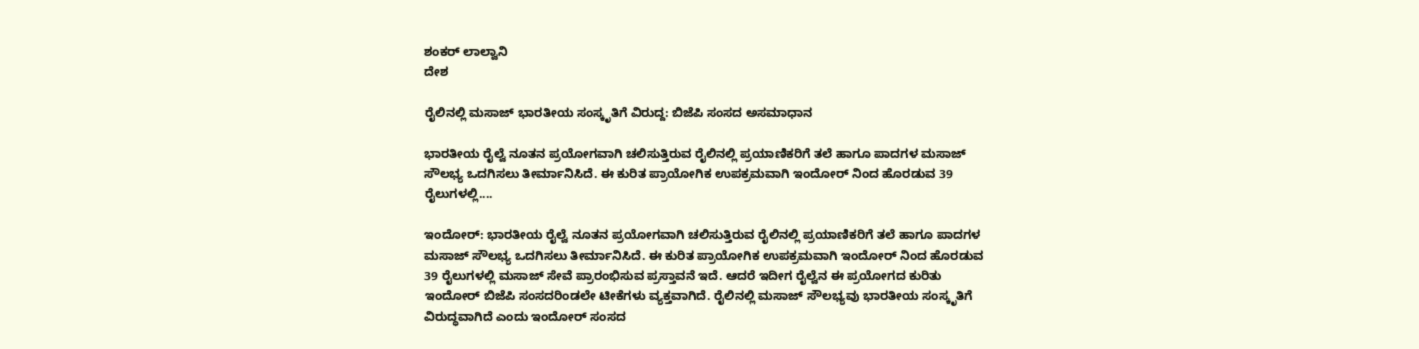ಶಂಕರ್ ಲಾಲ್ವಾನಿ
ದೇಶ

ರೈಲಿನಲ್ಲಿ ಮಸಾಜ್ ಭಾರತೀಯ ಸಂಸ್ಕೃತಿಗೆ ವಿರುದ್ದ: ಬಿಜೆಪಿ ಸಂಸದ ಅಸಮಾಧಾನ

ಭಾರತೀಯ ರೈಲ್ವೆ ನೂತನ ಪ್ರಯೋಗವಾಗಿ ಚಲಿಸುತ್ತಿರುವ ರೈಲಿನಲ್ಲಿ ಪ್ರಯಾಣಿಕರಿಗೆ ತಲೆ ಹಾಗೂ ಪಾದಗಳ ಮಸಾಜ್ ಸೌಲಭ್ಯ ಒದಗಿಸಲು ತೀರ್ಮಾನಿಸಿದೆ. ಈ ಕುರಿತ ಪ್ರಾಯೋಗಿಕ ಉಪಕ್ರಮವಾಗಿ ಇಂದೋರ್ ನಿಂದ ಹೊರಡುವ 39 ರೈಲುಗಳಲ್ಲಿ....

ಇಂದೋರ್: ಭಾರತೀಯ ರೈಲ್ವೆ ನೂತನ ಪ್ರಯೋಗವಾಗಿ ಚಲಿಸುತ್ತಿರುವ ರೈಲಿನಲ್ಲಿ ಪ್ರಯಾಣಿಕರಿಗೆ ತಲೆ ಹಾಗೂ ಪಾದಗಳ ಮಸಾಜ್ ಸೌಲಭ್ಯ ಒದಗಿಸಲು ತೀರ್ಮಾನಿಸಿದೆ. ಈ ಕುರಿತ ಪ್ರಾಯೋಗಿಕ ಉಪಕ್ರಮವಾಗಿ ಇಂದೋರ್ ನಿಂದ ಹೊರಡುವ 39 ರೈಲುಗಳಲ್ಲಿ ಮಸಾಜ್ ಸೇವೆ ಪ್ರಾರಂಭಿಸುವ ಪ್ರಸ್ತಾವನೆ ಇದೆ. ಆದರೆ ಇದೀಗ ರೈಲ್ವೆನ ಈ ಪ್ರಯೋಗದ ಕುರಿತು ಇಂದೋರ್ ಬಿಜೆಪಿ ಸಂಸದರಿಂಡಲೇ ಟೀಕೆಗಳು ವ್ಯಕ್ತವಾಗಿದೆ. ರೈಲಿನಲ್ಲಿ ಮಸಾಜ್ ಸೌಲಭ್ಯವು ಭಾರತೀಯ ಸಂಸ್ಕೃತಿಗೆ ವಿರುದ್ಧವಾಗಿದೆ ಎಂದು ಇಂದೋರ್ ಸಂಸದ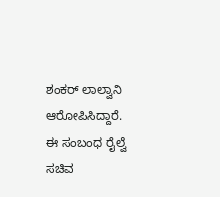ಶಂಕರ್ ಲಾಲ್ವಾನಿ ಆರೋಪಿಸಿದ್ದಾರೆ.
ಈ ಸಂಬಂಧ ರೈಲ್ವೆ ಸಚಿವ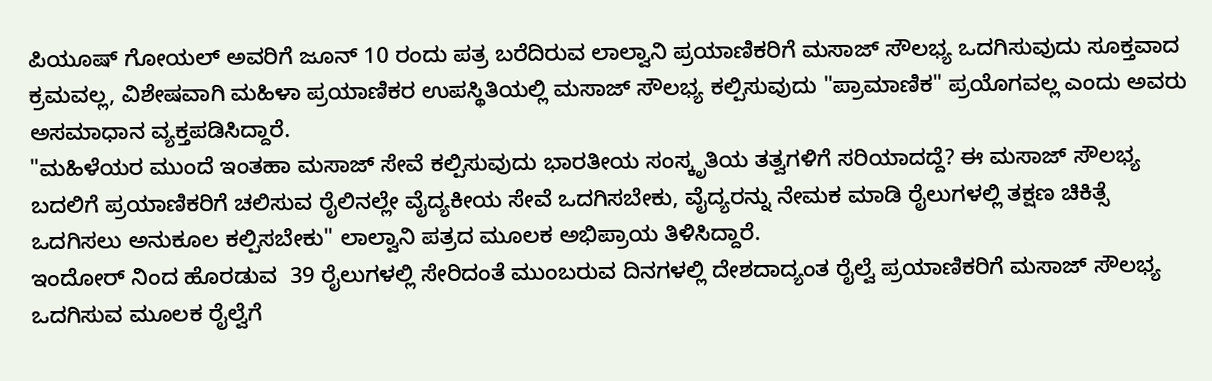ಪಿಯೂಷ್ ಗೋಯಲ್ ಅವರಿಗೆ ಜೂನ್ 10 ರಂದು ಪತ್ರ ಬರೆದಿರುವ ಲಾಲ್ವಾನಿ ಪ್ರಯಾಣಿಕರಿಗೆ ಮಸಾಜ್ ಸೌಲಭ್ಯ ಒದಗಿಸುವುದು ಸೂಕ್ತವಾದ ಕ್ರಮವಲ್ಲ, ವಿಶೇಷವಾಗಿ ಮಹಿಳಾ ಪ್ರಯಾಣಿಕರ ಉಪಸ್ಥಿತಿಯಲ್ಲಿ ಮಸಾಜ್ ಸೌಲಭ್ಯ ಕಲ್ಪಿಸುವುದು "ಪ್ರಾಮಾಣಿಕ" ಪ್ರಯೊಗವಲ್ಲ ಎಂದು ಅವರು ಅಸಮಾಧಾನ ವ್ಯಕ್ತಪಡಿಸಿದ್ದಾರೆ.
"ಮಹಿಳೆಯರ ಮುಂದೆ ಇಂತಹಾ ಮಸಾಜ್ ಸೇವೆ ಕಲ್ಪಿಸುವುದು ಭಾರತೀಯ ಸಂಸ್ಕೃತಿಯ ತತ್ವಗಳಿಗೆ ಸರಿಯಾದದ್ದೆ? ಈ ಮಸಾಜ್ ಸೌಲಭ್ಯ ಬದಲಿಗೆ ಪ್ರಯಾಣಿಕರಿಗೆ ಚಲಿಸುವ ರೈಲಿನಲ್ಲೇ ವೈದ್ಯಕೀಯ ಸೇವೆ ಒದಗಿಸಬೇಕು, ವೈದ್ಯರನ್ನು ನೇಮಕ ಮಾಡಿ ರೈಲುಗಳಲ್ಲಿ ತಕ್ಷಣ ಚಿಕಿತ್ಸೆ ಒದಗಿಸಲು ಅನುಕೂಲ ಕಲ್ಪಿಸಬೇಕು" ಲಾಲ್ವಾನಿ ಪತ್ರದ ಮೂಲಕ ಅಭಿಪ್ರಾಯ ತಿಳಿಸಿದ್ದಾರೆ.
ಇಂದೋರ್ ನಿಂದ ಹೊರಡುವ  39 ರೈಲುಗಳಲ್ಲಿ ಸೇರಿದಂತೆ ಮುಂಬರುವ ದಿನಗಳಲ್ಲಿ ದೇಶದಾದ್ಯಂತ ರೈಲ್ವೆ ಪ್ರಯಾಣಿಕರಿಗೆ ಮಸಾಜ್ ಸೌಲಭ್ಯ ಒದಗಿಸುವ ಮೂಲಕ ರೈಲ್ವೆಗೆ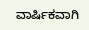ವಾರ್ಷಿಕವಾಗಿ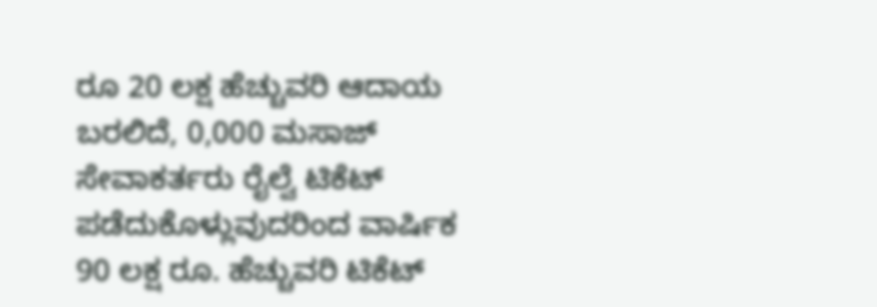ರೂ 20 ಲಕ್ಷ ಹೆಚ್ಚುವರಿ ಆದಾಯ ಬರಲಿದೆ, 0,000 ಮಸಾಜ್ ಸೇವಾಕರ್ತರು ರೈಲ್ವೆ ಟಿಕೆಟ್ ಪಡೆದುಕೊಳ್ಲುವುದರಿಂದ ವಾರ್ಷಿಕ  90 ಲಕ್ಷ ರೂ. ಹೆಚ್ಚುವರಿ ಟಿಕೆಟ್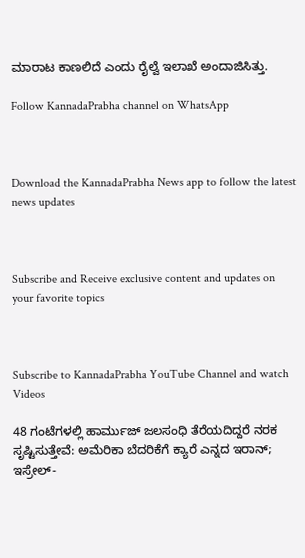ಮಾರಾಟ ಕಾಣಲಿದೆ ಎಂದು ರೈಲ್ವೆ ಇಲಾಖೆ ಅಂದಾಜಿಸಿತ್ತು.

Follow KannadaPrabha channel on WhatsApp



Download the KannadaPrabha News app to follow the latest news updates



Subscribe and Receive exclusive content and updates on your favorite topics



Subscribe to KannadaPrabha YouTube Channel and watch Videos

48 ಗಂಟೆಗಳಲ್ಲಿ ಹಾರ್ಮುಜ್ ಜಲಸಂಧಿ ತೆರೆಯದಿದ್ದರೆ ನರಕ ಸೃಷ್ಟಿಸುತ್ತೇವೆ: ಅಮೆರಿಕಾ ಬೆದರಿಕೆಗೆ ಕ್ಯಾರೆ ಎನ್ನದ ಇರಾನ್; ಇಸ್ರೇಲ್-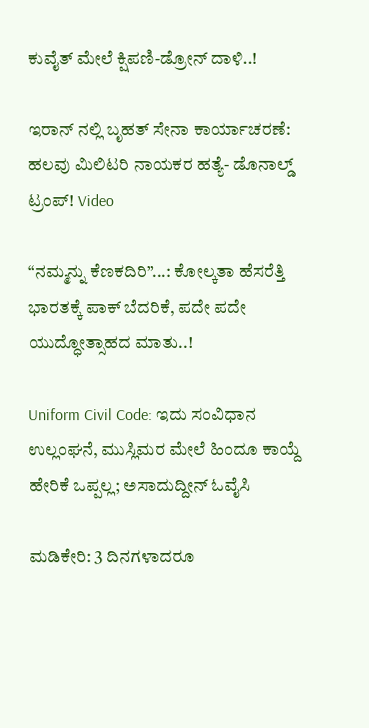ಕುವೈತ್ ಮೇಲೆ ಕ್ಷಿಪಣಿ-ಡ್ರೋನ್ ದಾಳಿ..!

ಇರಾನ್ ನಲ್ಲಿ ಬೃಹತ್ ಸೇನಾ ಕಾರ್ಯಾಚರಣೆ: ಹಲವು ಮಿಲಿಟರಿ ನಾಯಕರ ಹತ್ಯೆ- ಡೊನಾಲ್ಡ್ ಟ್ರಂಪ್! Video

“ನಮ್ಮನ್ನು ಕೆಣಕದಿರಿ”...: ಕೋಲ್ಕತಾ ಹೆಸರೆತ್ತಿ ಭಾರತಕ್ಕೆ ಪಾಕ್ ಬೆದರಿಕೆ, ಪದೇ ಪದೇ ಯುದ್ಧೋತ್ಸಾಹದ ಮಾತು..!

Uniform Civil Code: ಇದು ಸಂವಿಧಾನ ಉಲ್ಲಂಘನೆ, ಮುಸ್ಲಿಮರ ಮೇಲೆ ಹಿಂದೂ ಕಾಯ್ದೆ ಹೇರಿಕೆ ಒಪ್ಪಲ್ಲ; ಅಸಾದುದ್ದೀನ್ ಓವೈಸಿ

ಮಡಿಕೇರಿ: 3 ದಿನಗಳಾದರೂ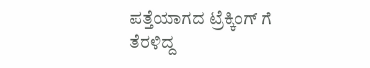ಪತ್ತೆಯಾಗದ ಟ್ರೆಕ್ಕಿಂಗ್ ಗೆ ತೆರಳಿದ್ದ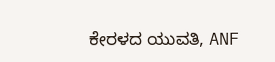ಕೇರಳದ ಯುವತಿ, ANF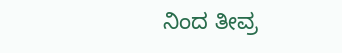ನಿಂದ ತೀವ್ರ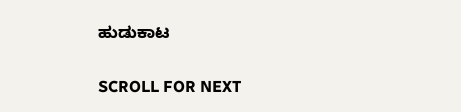ಹುಡುಕಾಟ

SCROLL FOR NEXT